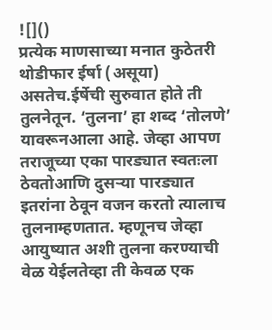![]()
प्रत्येक माणसाच्या मनात कुठेतरी थोडीफार ईर्षा (असूया) असतेच.ईर्षेची सुरुवात होते ती तुलनेतून. ‘तुलना’ हा शब्द ‘तोलणे’ यावरूनआला आहे. जेव्हा आपण तराजूच्या एका पारड्यात स्वतःला ठेवतोआणि दुसऱ्या पारड्यात इतरांना ठेवून वजन करतो त्यालाच तुलनाम्हणतात. म्हणूनच जेव्हा आयुष्यात अशी तुलना करण्याची वेळ येईलतेव्हा ती केवळ एक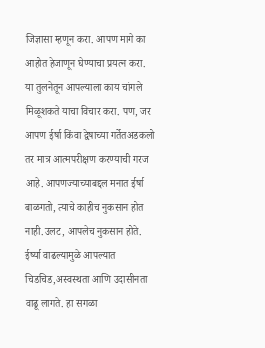जिज्ञासा म्हणून करा. आपण मागे का आहोत हेजाणून घेण्याचा प्रयत्न करा. या तुलनेतून आपल्याला काय चांगले मिळूशकते याचा विचार करा. पण, जर आपण ईर्षा किंवा द्वेषाच्या गर्तेतअडकलो तर मात्र आत्मपरीक्षण करण्याची गरज आहे. आपणज्याच्याबद्दल मनात ईर्षा बाळगतो, त्याचे काहीच नुकसान होत नाही.उलट, आपलेच नुकसान होते. ईर्ष्या वाढल्यामुळे आपल्यात चिडचिड,अस्वस्थता आणि उदासीनता वाढू लागते. हा सगळा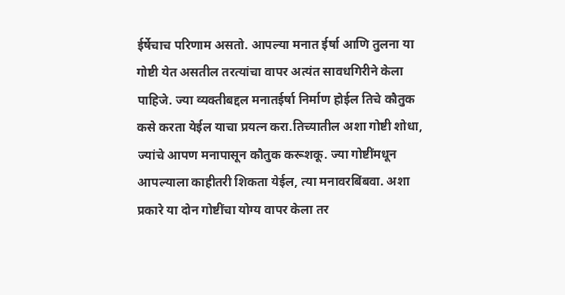ईर्षेचाच परिणाम असतो. आपल्या मनात ईर्षा आणि तुलना या गोष्टी येत असतील तरत्यांचा वापर अत्यंत सावधगिरीने केला पाहिजे. ज्या व्यक्तीबद्दल मनातईर्षा निर्माण होईल तिचे कौतुक कसे करता येईल याचा प्रयत्न करा.तिच्यातील अशा गोष्टी शोधा, ज्यांचे आपण मनापासून कौतुक करूशकू. ज्या गोष्टींमधून आपल्याला काहीतरी शिकता येईल, त्या मनावरबिंबवा. अशा प्रकारे या दोन गोष्टींचा योग्य वापर केला तर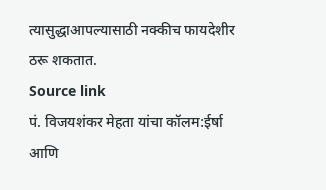त्यासुद्धाआपल्यासाठी नक्कीच फायदेशीर ठरू शकतात.
Source link
पं. विजयशंकर मेहता यांचा कॉलम:ईर्षा आणि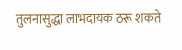तुलनासुद्धा लाभदायक ठरू शकते